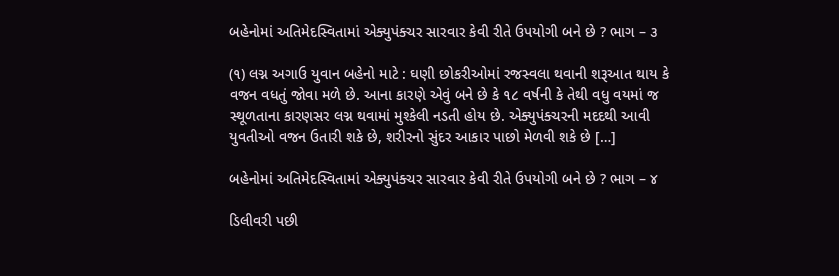બહેનોમાં અતિમેદસ્વિતામાં એક્યુપંક્ચર સારવાર કેવી રીતે ઉપયોગી બને છે ? ભાગ – ૩

(૧) લગ્ન અગાઉ યુવાન બહેનો માટે : ઘણી છોકરીઓમાં રજસ્વલા થવાની શરૂઆત થાય કે વજન વધતું જોવા મળે છે. આના કારણે એવું બને છે કે ૧૮ વર્ષની કે તેથી વધુ વયમાં જ સ્થૂળતાના કારણસર લગ્ન થવામાં મુશ્કેલી નડતી હોય છે. એક્યુપંક્ચરની મદદથી આવી યુવતીઓ વજન ઉતારી શકે છે, શરીરનો સુંદર આકાર પાછો મેળવી શકે છે […]

બહેનોમાં અતિમેદસ્વિતામાં એક્યુપંક્ચર સારવાર કેવી રીતે ઉપયોગી બને છે ? ભાગ – ૪

ડિલીવરી પછી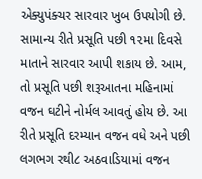એક્યુપંક્ચર સારવાર ખુબ ઉપયોગી છે. સામાન્ય રીતે પ્રસૂતિ પછી ૧૨મા દિવસે માતાને સારવાર આપી શકાય છે. આમ, તો પ્રસૂતિ પછી શરૂઆતના મહિનામાં વજન ઘટીને નોર્મલ આવતું હોય છે. આ રીતે પ્રસૂતિ દરમ્યાન વજન વધે અને પછી લગભગ રથી૮ અઠવાડિયામાં વજન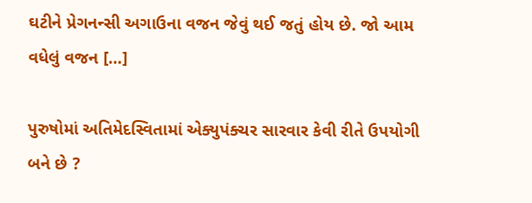ઘટીને પ્રેગનન્સી અગાઉના વજન જેવું થઈ જતું હોય છે. જો આમ વધેલું વજન […]

પુરુષોમાં અતિમેદસ્વિતામાં એક્યુપંક્ચર સારવાર કેવી રીતે ઉપયોગી બને છે ?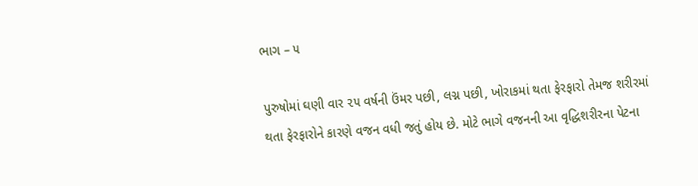ભાગ – ૫

પુરુષોમાં ઘણી વાર ૨૫ વર્ષની ઉંમર પછી, લગ્ન પછી, ખોરાકમાં થતા ફેરફારો તેમજ શરીરમાં થતા ફેરફારોને કારણે વજન વધી જતું હોય છે. મોટે ભાગે વજનની આ વૃદ્ધિશરીરના પેટના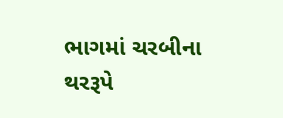ભાગમાં ચરબીના થરરૂપે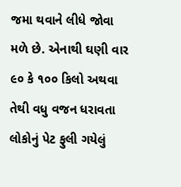જમા થવાને લીધે જોવા મળે છે. એનાથી ઘણી વાર ૯૦ કે ૧૦૦ કિલો અથવા તેથી વધુ વજન ધરાવતા લોકોનું પેટ ફુલી ગયેલું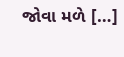જોવા મળે […]